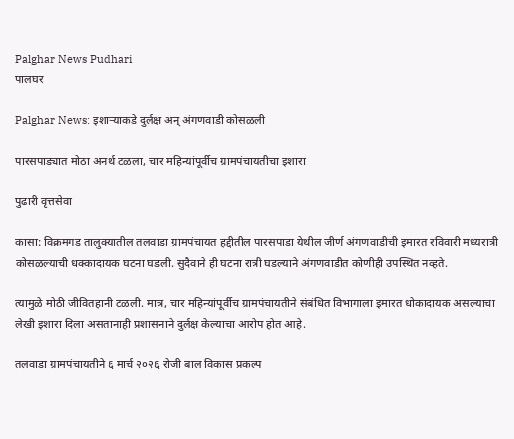Palghar News Pudhari
पालघर

Palghar News: इशाऱ्याकडे दुर्लक्ष अन् अंगणवाडी कोसळली

पारसपाड्यात मोठा अनर्थ टळला, चार महिन्यांपूर्वीच ग्रामपंचायतीचा इशारा

पुढारी वृत्तसेवा

कासा: विक्रमगड तालुक्यातील तलवाडा ग्रामपंचायत हद्दीतील पारसपाडा येथील जीर्ण अंगणवाडीची इमारत रविवारी मध्यरात्री कोसळल्याची धक्कादायक घटना घडली. सुदैवाने ही घटना रात्री घडल्याने अंगणवाडीत कोणीही उपस्थित नव्हते.

त्यामुळे मोठी जीवितहानी टळली. मात्र, चार महिन्यांपूर्वीच ग्रामपंचायतीने संबंधित विभागाला इमारत धोकादायक असल्याचा लेखी इशारा दिला असतानाही प्रशासनाने दुर्लक्ष केल्याचा आरोप होत आहे.

तलवाडा ग्रामपंचायतीने ६ मार्च २०२६ रोजी बाल विकास प्रकल्प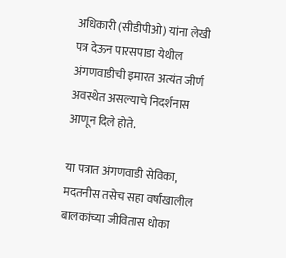अधिकारी (सीडीपीओ) यांना लेखी पत्र देऊन पारसपाडा येथील अंगणवाडीची इमारत अत्यंत जीर्ण अवस्थेत असल्याचे निदर्शनास आणून दिले होते.

या पत्रात अंगणवाडी सेविका, मदतनीस तसेच सहा वर्षांखालील बालकांच्या जीवितास धोका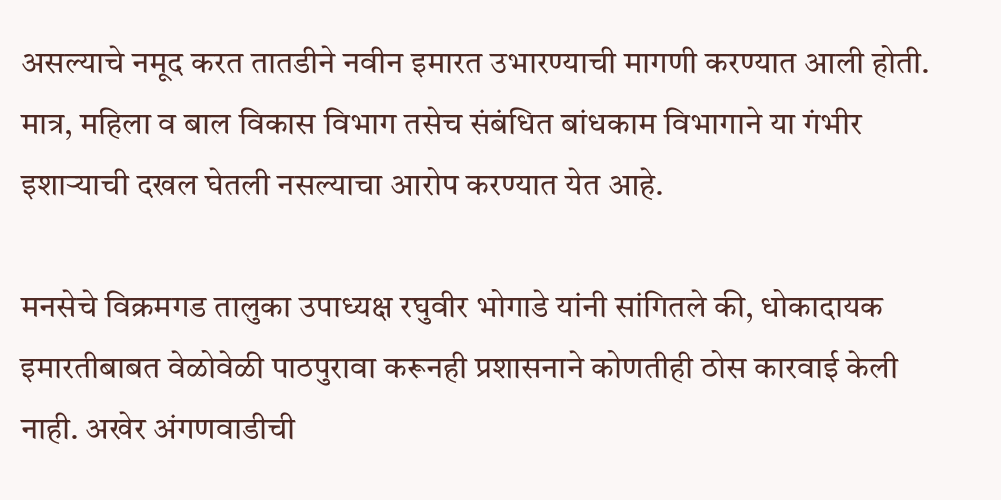असल्याचे नमूद करत तातडीने नवीन इमारत उभारण्याची मागणी करण्यात आली होती. मात्र, महिला व बाल विकास विभाग तसेच संबंधित बांधकाम विभागाने या गंभीर इशाऱ्याची दखल घेतली नसल्याचा आरोप करण्यात येत आहे.

मनसेचे विक्रमगड तालुका उपाध्यक्ष रघुवीर भोगाडे यांनी सांगितले की, धोकादायक इमारतीबाबत वेळोवेळी पाठपुरावा करूनही प्रशासनाने कोणतीही ठोस कारवाई केली नाही. अखेर अंगणवाडीची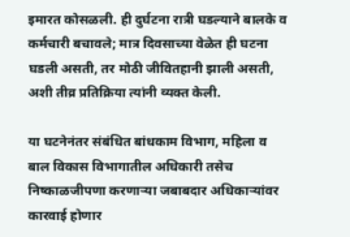इमारत कोसळली. ही दुर्घटना रात्री घडल्याने बालके व कर्मचारी बचावले; मात्र दिवसाच्या वेळेत ही घटना घडली असती, तर मोठी जीवितहानी झाली असती, अशी तीव्र प्रतिक्रिया त्यांनी व्यक्त केली.

या घटनेनंतर संबंधित बांधकाम विभाग, महिला व बाल विकास विभागातील अधिकारी तसेच निष्काळजीपणा करणाऱ्या जबाबदार अधिकाऱ्यांवर कारवाई होणार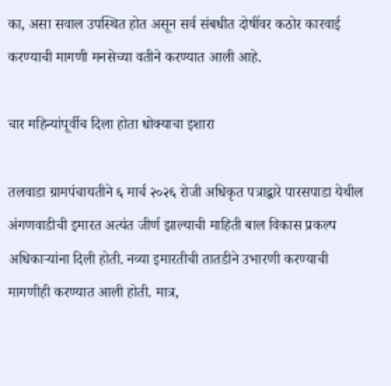का, असा सवाल उपस्थित होत असून सर्व संबधीत दोषींवर कठोर कारवाई करण्याची मागणी मनसेच्या वतीने करण्यात आली आहे.

चार महिन्यांपूर्वीच दिला होता धोक्याचा इशारा

तलवाडा ग्रामपंचायतीने ६ मार्च २०२६ रोजी अधिकृत पत्राद्वारे पारसपाडा येथील अंगणवाडीची इमारत अत्यंत जीर्ण झाल्याची माहिती बाल विकास प्रकल्प अधिकाऱ्यांना दिली होती. नव्या इमारतीची तातडीने उभारणी करण्याची मागणीही करण्यात आली होती. मात्र,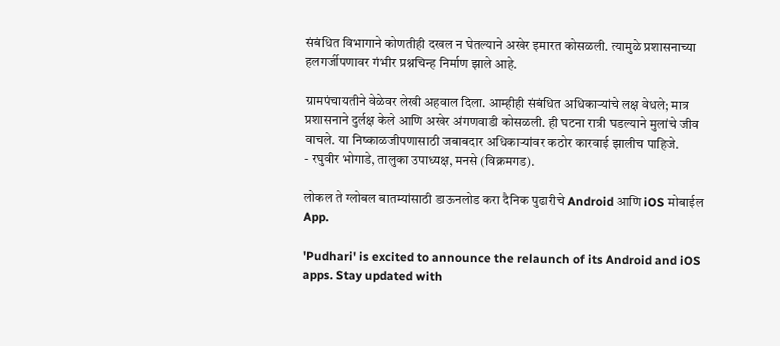संबंधित विभागाने कोणतीही दखल न घेतल्याने अखेर इमारत कोसळली. त्यामुळे प्रशासनाच्या हलगर्जीपणावर गंभीर प्रश्नचिन्ह निर्माण झाले आहे.

ग्रामपंचायतीने वेळेवर लेखी अहवाल दिला. आम्हीही संबंधित अधिकाऱ्यांचे लक्ष वेधले; मात्र प्रशासनाने दुर्लक्ष केले आणि अखेर अंगणवाडी कोसळली. ही घटना रात्री घडल्याने मुलांचे जीव वाचले. या निष्काळजीपणासाठी जबाबदार अधिकाऱ्यांवर कठोर कारवाई झालीच पाहिजे.
- रघुवीर भोगाडे, तालुका उपाध्यक्ष, मनसे (विक्रमगड).

लोकल ते ग्लोबल बातम्यांसाठी डाऊनलोड करा दैनिक पुढारीचे Android आणि iOS मोबाईल App.

'Pudhari' is excited to announce the relaunch of its Android and iOS apps. Stay updated with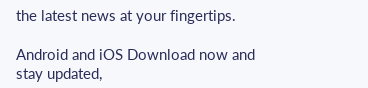the latest news at your fingertips.

Android and iOS Download now and stay updated,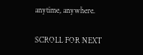anytime, anywhere.

SCROLL FOR NEXT